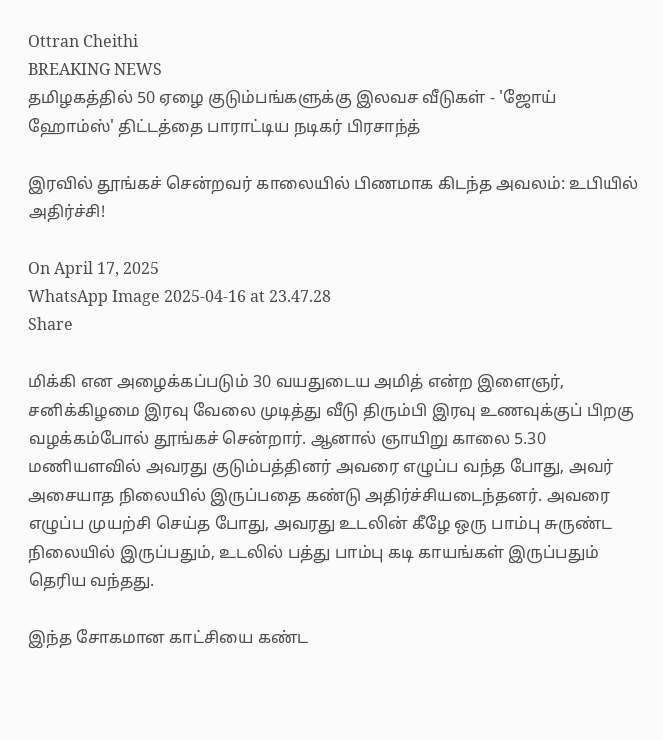Ottran Cheithi
BREAKING NEWS
தமிழகத்தில் 50 ஏழை குடும்பங்களுக்கு இலவச வீடுகள் - 'ஜோய் ஹோம்ஸ்' திட்டத்தை பாராட்டிய நடிகர் பிரசாந்த்

இரவில் தூங்கச் சென்றவர் காலையில் பிணமாக கிடந்த அவலம்: உபியில் அதிர்ச்சி!

On April 17, 2025
WhatsApp Image 2025-04-16 at 23.47.28
Share

மிக்கி என அழைக்கப்படும் 30 வயதுடைய அமித் என்ற இளைஞர், சனிக்கிழமை இரவு வேலை முடித்து வீடு திரும்பி இரவு உணவுக்குப் பிறகு வழக்கம்போல் தூங்கச் சென்றார். ஆனால் ஞாயிறு காலை 5.30 மணியளவில் அவரது குடும்பத்தினர் அவரை எழுப்ப வந்த போது, அவர் அசையாத நிலையில் இருப்பதை கண்டு அதிர்ச்சியடைந்தனர். அவரை எழுப்ப முயற்சி செய்த போது, அவரது உடலின் கீழே ஒரு பாம்பு சுருண்ட நிலையில் இருப்பதும், உடலில் பத்து பாம்பு கடி காயங்கள் இருப்பதும் தெரிய வந்தது.

இந்த சோகமான காட்சியை கண்ட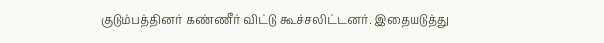குடும்பத்தினர் கண்ணீர் விட்டு கூச்சலிட்டனர். இதையடுத்து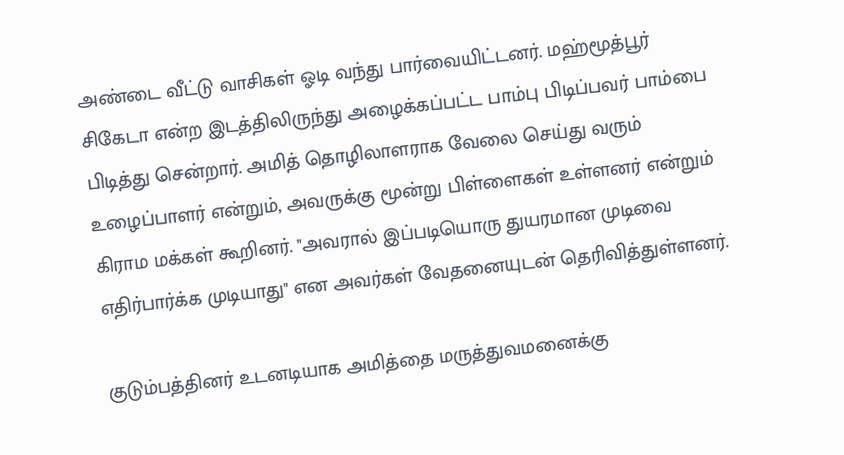அண்டை வீட்டு வாசிகள் ஓடி வந்து பார்வையிட்டனர். மஹ்மூத்பூர் சிகேடா என்ற இடத்திலிருந்து அழைக்கப்பட்ட பாம்பு பிடிப்பவர் பாம்பை பிடித்து சென்றார். அமித் தொழிலாளராக வேலை செய்து வரும் உழைப்பாளர் என்றும், அவருக்கு மூன்று பிள்ளைகள் உள்ளனர் என்றும் கிராம மக்கள் கூறினர். "அவரால் இப்படியொரு துயரமான முடிவை எதிர்பார்க்க முடியாது" என அவர்கள் வேதனையுடன் தெரிவித்துள்ளனர்.

குடும்பத்தினர் உடனடியாக அமித்தை மருத்துவமனைக்கு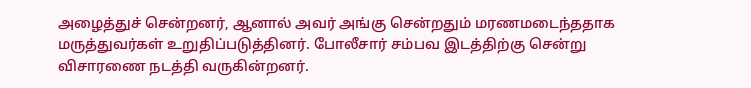அழைத்துச் சென்றனர், ஆனால் அவர் அங்கு சென்றதும் மரணமடைந்ததாக மருத்துவர்கள் உறுதிப்படுத்தினர். போலீசார் சம்பவ இடத்திற்கு சென்று விசாரணை நடத்தி வருகின்றனர்.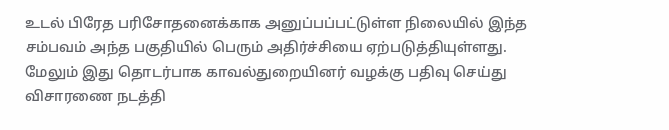உடல் பிரேத பரிசோதனைக்காக அனுப்பப்பட்டுள்ள நிலையில் இந்த சம்பவம் அந்த பகுதியில் பெரும் அதிர்ச்சியை ஏற்படுத்தியுள்ளது. மேலும் இது தொடர்பாக காவல்துறையினர் வழக்கு பதிவு செய்து விசாரணை நடத்தி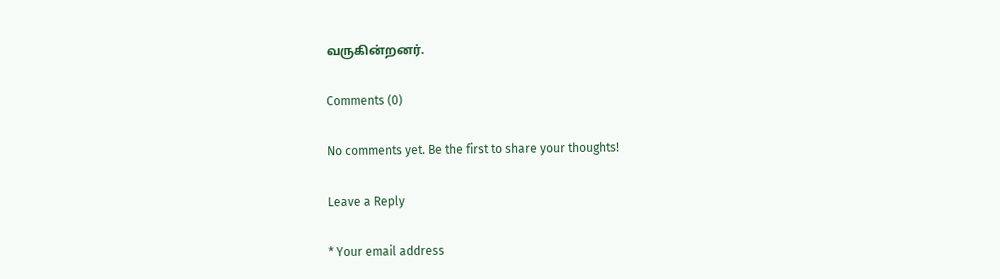வருகின்றனர்.

Comments (0)

No comments yet. Be the first to share your thoughts!

Leave a Reply

* Your email address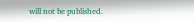will not be published.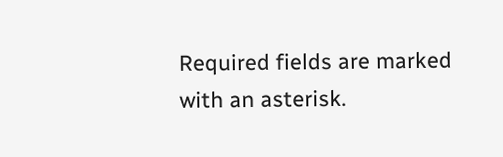Required fields are marked with an asterisk.